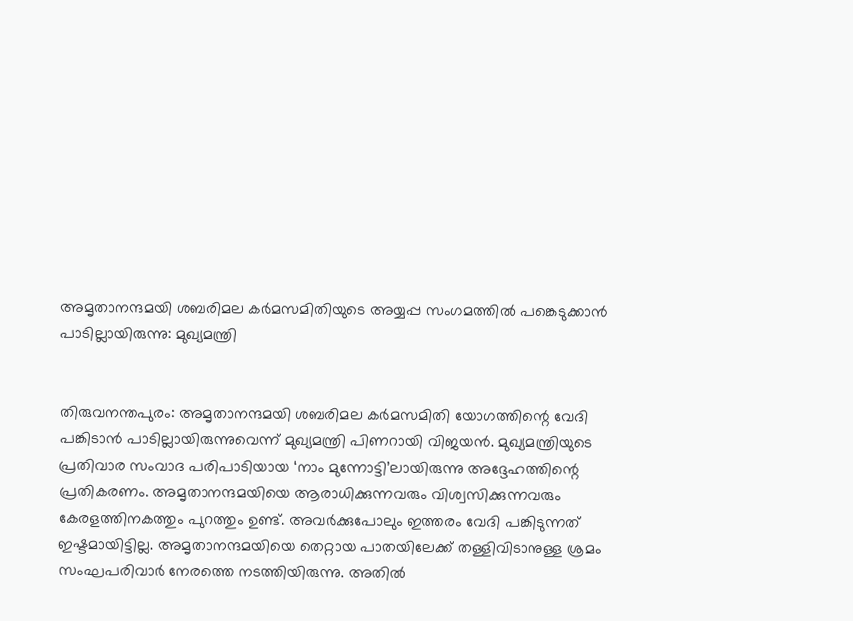അമൃതാനന്ദമയി ശബരിമല കര്‍മസമിതിയുടെ അയ്യപ്പ സംഗമത്തില്‍ പങ്കെടുക്കാന്‍ പാടില്ലായിരുന്നു: മുഖ്യമന്ത്രി


തിരുവനന്തപുരം: അമൃതാനന്ദമയി ശബരിമല കര്‍മസമിതി യോഗത്തിന്റെ വേദി പങ്കിടാന്‍ പാടില്ലായിരുന്നുവെന്ന് മുഖ്യമന്ത്രി പിണറായി വിജയന്‍. മുഖ്യമന്ത്രിയുടെ പ്രതിവാര സംവാദ പരിപാടിയായ ‘നാം മുന്നോട്ടി’ലായിരുന്നു അദ്ദേഹത്തിന്റെ പ്രതികരണം. അമൃതാനന്ദമയിയെ ആരാധിക്കുന്നവരും വിശ്വസിക്കുന്നവരും കേരളത്തിനകത്തും പുറത്തും ഉണ്ട്. അവര്‍ക്കുപോലും ഇത്തരം വേദി പങ്കിടുന്നത് ഇഷ്ടമായിട്ടില്ല. അമൃതാനന്ദമയിയെ തെറ്റായ പാതയിലേക്ക് തള്ളിവിടാനുള്ള ശ്രമം സംഘപരിവാര്‍ നേരത്തെ നടത്തിയിരുന്നു. അതില്‍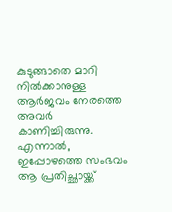കുടുങ്ങാതെ മാറി നില്‍ക്കാനുള്ള ആര്‍ജവം നേരത്തെ അവര്‍ കാണിച്ചിരുന്നു. എന്നാല്‍, ഇപ്പോഴത്തെ സംഭവം ആ പ്രതിച്ഛായ്ക്ക്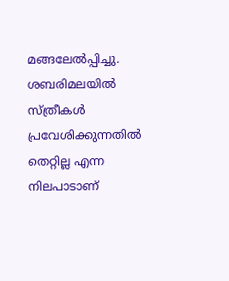മങ്ങലേല്‍പ്പിച്ചു. ശബരിമലയില്‍ സ്ത്രീകള്‍ പ്രവേശിക്കുന്നതില്‍ തെറ്റില്ല എന്ന നിലപാടാണ്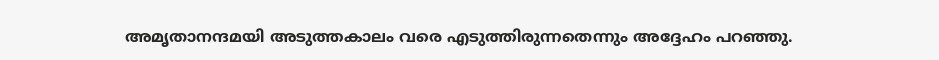അമൃതാനന്ദമയി അടുത്തകാലം വരെ എടുത്തിരുന്നതെന്നും അദ്ദേഹം പറഞ്ഞു.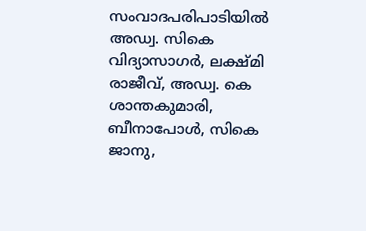സംവാദപരിപാടിയില്‍ അഡ്വ. സികെ വിദ്യാസാഗര്‍, ലക്ഷ്മി രാജീവ്, അഡ്വ. കെ ശാന്തകുമാരി, ബീനാപോള്‍, സികെ ജാനു,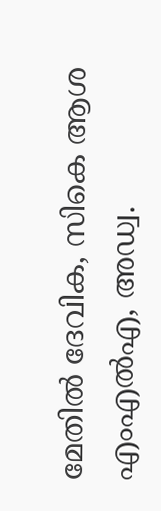മേതില്‍ ദേവിക, സികെ ആശ എംഎല്‍എ, അഡ്വ.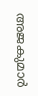അജകുമാര്‍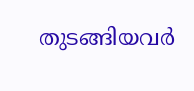തുടങ്ങിയവര്‍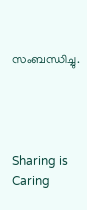സംബന്ധിച്ചു.




Sharing is Caring